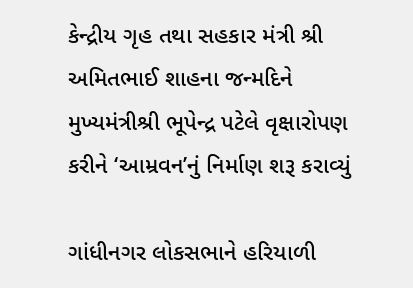કેન્દ્રીય ગૃહ તથા સહકાર મંત્રી શ્રી અમિતભાઈ શાહના જન્મદિને મુખ્યમંત્રીશ્રી ભૂપેન્દ્ર પટેલે વૃક્ષારોપણ કરીને ‘આમ્રવન’નું નિર્માણ શરૂ કરાવ્યું

ગાંધીનગર લોકસભાને હરિયાળી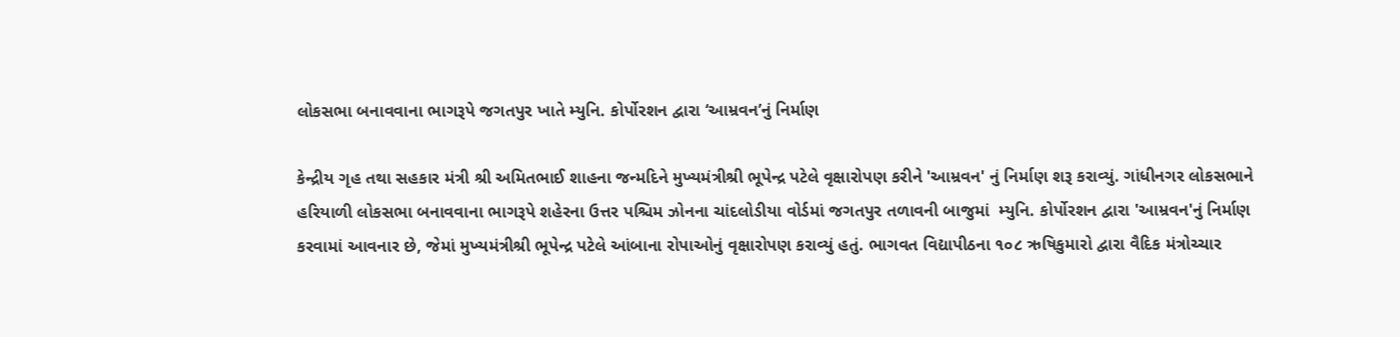લોકસભા બનાવવાના ભાગરૂપે જગતપુર ખાતે મ્યુનિ. કોર્પોરશન દ્વારા ‘આમ્રવન’નું નિર્માણ

કેન્દ્રીય ગૃહ તથા સહકાર મંત્રી શ્રી અમિતભાઈ શાહના જન્મદિને મુખ્યમંત્રીશ્રી ભૂપેન્દ્ર પટેલે વૃક્ષારોપણ કરીને 'આમ્રવન' નું નિર્માણ શરૂ કરાવ્યું. ગાંધીનગર લોકસભાને હરિયાળી લોકસભા બનાવવાના ભાગરૂપે શહેરના ઉત્તર પશ્ચિમ ઝોનના ચાંદલોડીયા વોર્ડમાં જગતપુર તળાવની બાજુમાં  મ્યુનિ. કોર્પોરશન દ્વારા 'આમ્રવન'નું નિર્માણ કરવામાં આવનાર છે, જેમાં મુખ્યમંત્રીશ્રી ભૂપેન્દ્ર પટેલે આંબાના રોપાઓનું વૃક્ષારોપણ કરાવ્યું હતું. ભાગવત વિદ્યાપીઠના ૧૦૮ ઋષિકુમારો દ્વારા વૈદિક મંત્રોચ્ચાર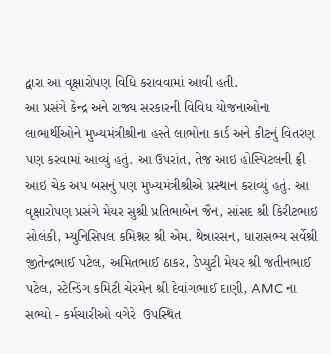દ્વારા આ વૃક્ષારોપણ વિધિ કરાવવામાં આવી હતી.
આ પ્રસંગે કેન્દ્ર અને રાજ્ય સરકારની વિવિધ યોજનાઓના લાભાર્થીઓને મુખ્યમંત્રીશ્રીના હસ્તે લાભોના કાર્ડ અને કીટનું વિતરણ પણ કરવામાં આવ્યું હતું. આ ઉપરાંત, તેજ આઇ હોસ્પિટલની ફ્રી આઇ ચેક અપ બસનું પણ મુખ્યમંત્રીશ્રીએ પ્રસ્થાન કરાવ્યું હતું. આ વૃક્ષારોપણ પ્રસંગે મેયર સુશ્રી પ્રતિભાબેન જૈન, સાંસદ શ્રી કિરીટભાઇ સોલંકી, મ્યુનિસિપલ કમિશ્નર શ્રી એમ. થેન્નારસન, ધારાસભ્ય સર્વેશ્રી જીતેન્દ્રભાઈ પટેલ, અમિતભાઈ ઠાકર, ડેપ્યુટી મેયર શ્રી જતીનભાઈ પટેલ, સ્ટેન્ડિંગ કમિટી ચેરમેન શ્રી દેવાંગભાઈ દાણી, AMC ના સભ્યો - કર્મચારીઓ વગેરે  ઉપસ્થિત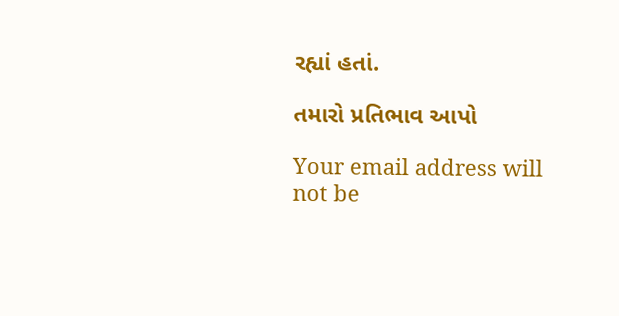રહ્યાં હતાં.

તમારો પ્રતિભાવ આપો

Your email address will not be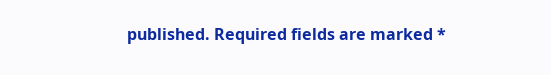published. Required fields are marked *